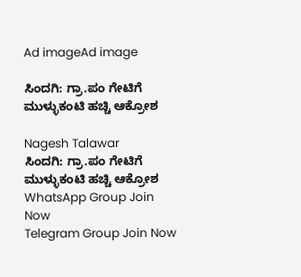Ad imageAd image

ಸಿಂದಗಿ: ಗ್ರಾ.ಪಂ ಗೇಟಿಗೆ ಮುಳ್ಳುಕಂಟಿ ಹಚ್ಚಿ ಆಕ್ರೋಶ

Nagesh Talawar
ಸಿಂದಗಿ: ಗ್ರಾ.ಪಂ ಗೇಟಿಗೆ ಮುಳ್ಳುಕಂಟಿ ಹಚ್ಚಿ ಆಕ್ರೋಶ
WhatsApp Group Join Now
Telegram Group Join Now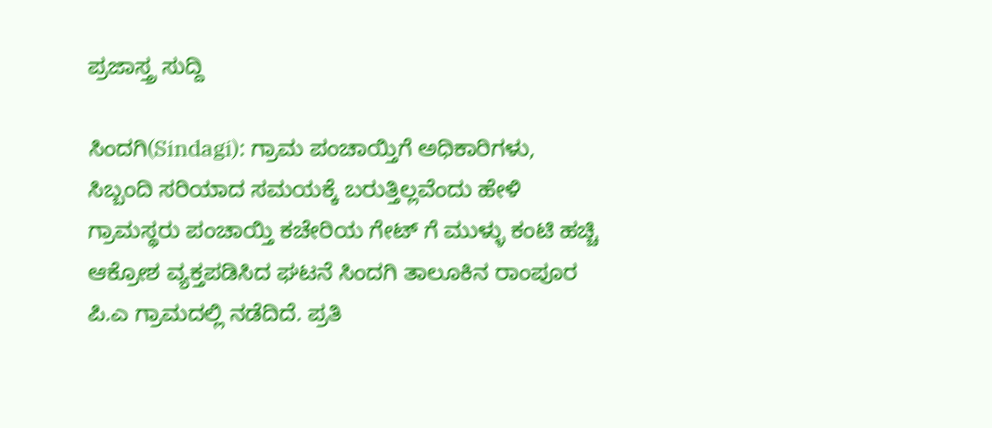ಪ್ರಜಾಸ್ತ್ರ ಸುದ್ದಿ

ಸಿಂದಗಿ(Sindagi): ಗ್ರಾಮ ಪಂಚಾಯ್ತಿಗೆ ಅಧಿಕಾರಿಗಳು, ಸಿಬ್ಬಂದಿ ಸರಿಯಾದ ಸಮಯಕ್ಕೆ ಬರುತ್ತಿಲ್ಲವೆಂದು ಹೇಳಿ ಗ್ರಾಮಸ್ಥರು ಪಂಚಾಯ್ತಿ ಕಚೇರಿಯ ಗೇಟ್ ಗೆ ಮುಳ್ಳು ಕಂಟಿ ಹಚ್ಚಿ ಆಕ್ರೋಶ ವ್ಯಕ್ತಪಡಿಸಿದ ಘಟನೆ ಸಿಂದಗಿ ತಾಲೂಕಿನ ರಾಂಪೂರ ಪಿ.ಎ ಗ್ರಾಮದಲ್ಲಿ ನಡೆದಿದೆ. ಪ್ರತಿ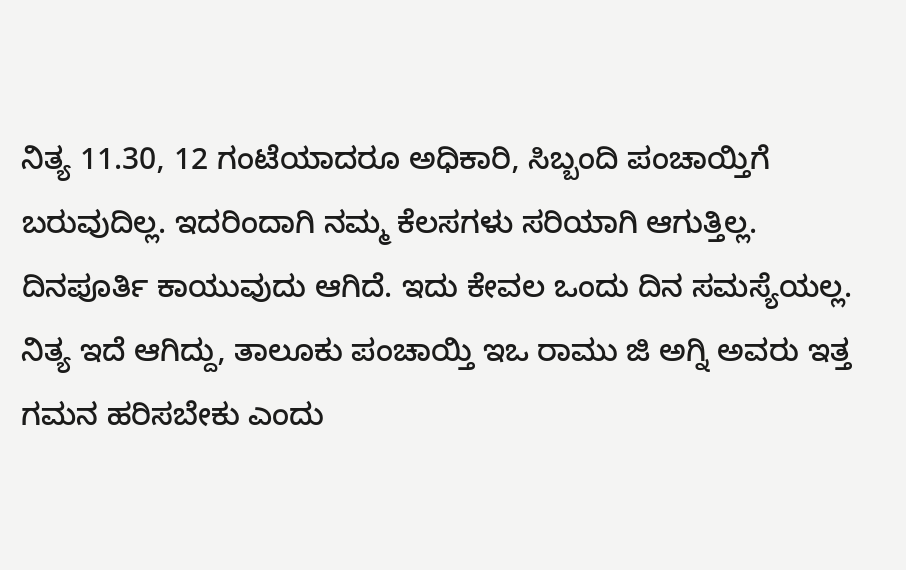ನಿತ್ಯ 11.30, 12 ಗಂಟೆಯಾದರೂ ಅಧಿಕಾರಿ, ಸಿಬ್ಬಂದಿ ಪಂಚಾಯ್ತಿಗೆ ಬರುವುದಿಲ್ಲ. ಇದರಿಂದಾಗಿ ನಮ್ಮ ಕೆಲಸಗಳು ಸರಿಯಾಗಿ ಆಗುತ್ತಿಲ್ಲ. ದಿನಪೂರ್ತಿ ಕಾಯುವುದು ಆಗಿದೆ. ಇದು ಕೇವಲ ಒಂದು ದಿನ ಸಮಸ್ಯೆಯಲ್ಲ. ನಿತ್ಯ ಇದೆ ಆಗಿದ್ದು, ತಾಲೂಕು ಪಂಚಾಯ್ತಿ ಇಒ ರಾಮು ಜಿ ಅಗ್ನಿ ಅವರು ಇತ್ತ ಗಮನ ಹರಿಸಬೇಕು ಎಂದು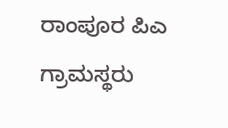ರಾಂಪೂರ ಪಿಎ ಗ್ರಾಮಸ್ಥರು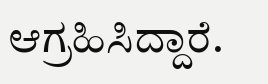ಆಗ್ರಹಿಸಿದ್ದಾರೆ.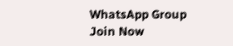WhatsApp Group Join Now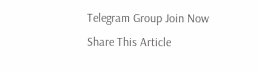Telegram Group Join Now
Share This Article